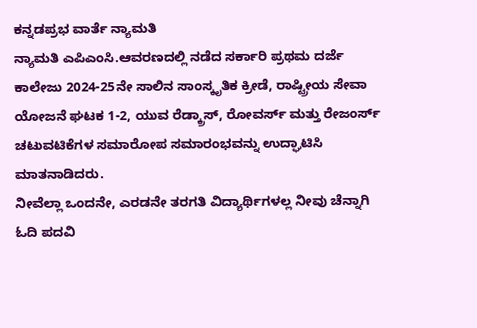ಕನ್ನಡಪ್ರಭ ವಾರ್ತೆ ನ್ಯಾಮತಿ
ನ್ಯಾಮತಿ ಎಪಿಎಂಸಿ.ಆವರಣದಲ್ಲಿ ನಡೆದ ಸರ್ಕಾರಿ ಪ್ರಥಮ ದರ್ಜೆ ಕಾಲೇಜು 2024-25ನೇ ಸಾಲಿನ ಸಾಂಸ್ಕೃತಿಕ ಕ್ರೀಡೆ, ರಾಷ್ಟ್ರೀಯ ಸೇವಾ ಯೋಜನೆ ಘಟಕ 1-2, ಯುವ ರೆಡ್ಕ್ರಾಸ್, ರೋವರ್ಸ್ ಮತ್ತು ರೇಜಂರ್ಸ್ ಚಟುವಟಿಕೆಗಳ ಸಮಾರೋಪ ಸಮಾರಂಭವನ್ನು ಉದ್ಘಾಟಿಸಿ ಮಾತನಾಡಿದರು.
ನೀವೆಲ್ಲಾ ಒಂದನೇ, ಎರಡನೇ ತರಗತಿ ವಿದ್ಯಾರ್ಥಿಗಳಲ್ಲ ನೀವು ಚೆನ್ನಾಗಿ ಓದಿ ಪದವಿ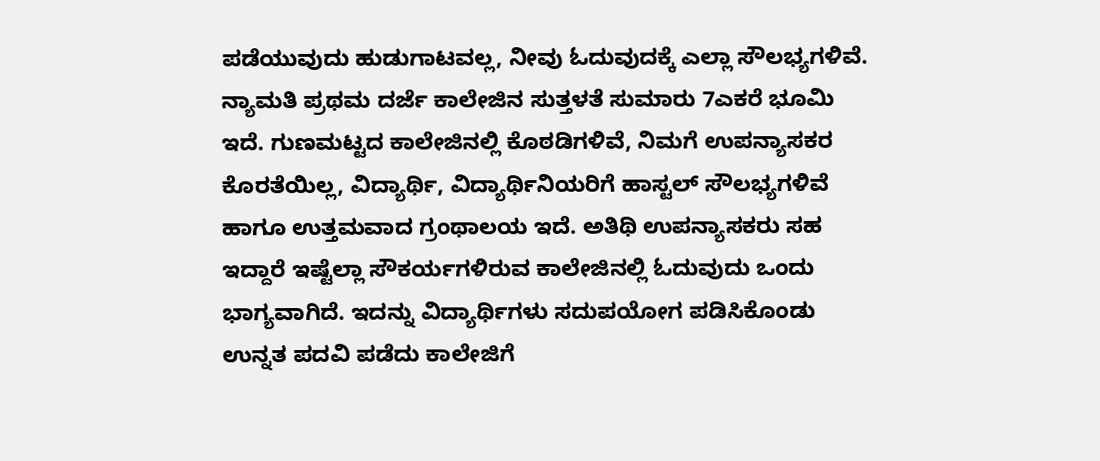ಪಡೆಯುವುದು ಹುಡುಗಾಟವಲ್ಲ, ನೀವು ಓದುವುದಕ್ಕೆ ಎಲ್ಲಾ ಸೌಲಭ್ಯಗಳಿವೆ. ನ್ಯಾಮತಿ ಪ್ರಥಮ ದರ್ಜೆ ಕಾಲೇಜಿನ ಸುತ್ತಳತೆ ಸುಮಾರು 7ಎಕರೆ ಭೂಮಿ ಇದೆ. ಗುಣಮಟ್ಟದ ಕಾಲೇಜಿನಲ್ಲಿ ಕೊಠಡಿಗಳಿವೆ, ನಿಮಗೆ ಉಪನ್ಯಾಸಕರ ಕೊರತೆಯಿಲ್ಲ, ವಿದ್ಯಾರ್ಥಿ, ವಿದ್ಯಾರ್ಥಿನಿಯರಿಗೆ ಹಾಸ್ಟಲ್ ಸೌಲಭ್ಯಗಳಿವೆ ಹಾಗೂ ಉತ್ತಮವಾದ ಗ್ರಂಥಾಲಯ ಇದೆ. ಅತಿಥಿ ಉಪನ್ಯಾಸಕರು ಸಹ ಇದ್ದಾರೆ ಇಷ್ಟೆಲ್ಲಾ ಸೌಕರ್ಯಗಳಿರುವ ಕಾಲೇಜಿನಲ್ಲಿ ಓದುವುದು ಒಂದು ಭಾಗ್ಯವಾಗಿದೆ. ಇದನ್ನು ವಿದ್ಯಾರ್ಥಿಗಳು ಸದುಪಯೋಗ ಪಡಿಸಿಕೊಂಡು ಉನ್ನತ ಪದವಿ ಪಡೆದು ಕಾಲೇಜಿಗೆ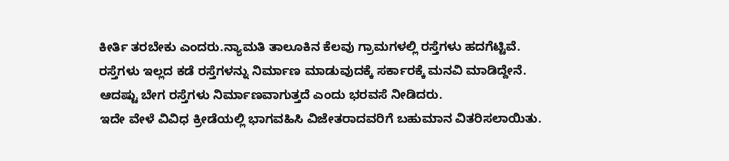ಕೀರ್ತಿ ತರಬೇಕು ಎಂದರು.ನ್ಯಾಮತಿ ತಾಲೂಕಿನ ಕೆಲವು ಗ್ರಾಮಗಳಲ್ಲಿ ರಸ್ತೆಗಳು ಹದಗೆಟ್ಟಿವೆ. ರಸ್ತೆಗಳು ಇಲ್ಲದ ಕಡೆ ರಸ್ತೆಗಳನ್ನು ನಿರ್ಮಾಣ ಮಾಡುವುದಕ್ಕೆ ಸರ್ಕಾರಕ್ಕೆ ಮನವಿ ಮಾಡಿದ್ದೇನೆ. ಆದಷ್ಟು ಬೇಗ ರಸ್ತೆಗಳು ನಿರ್ಮಾಣವಾಗುತ್ತದೆ ಎಂದು ಭರವಸೆ ನೀಡಿದರು.
ಇದೇ ವೇಳೆ ವಿವಿಧ ಕ್ರೀಡೆಯಲ್ಲಿ ಭಾಗವಹಿಸಿ ವಿಜೇತರಾದವರಿಗೆ ಬಹುಮಾನ ವಿತರಿಸಲಾಯಿತು.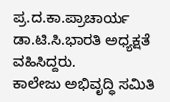ಪ್ರ.ದ.ಕಾ.ಪ್ರಾಚಾರ್ಯ ಡಾ.ಟಿ.ಸಿ.ಭಾರತಿ ಅಧ್ಯಕ್ಷತೆ ವಹಿಸಿದ್ದರು.
ಕಾಲೇಜು ಅಭಿವೃದ್ಧಿ ಸಮಿತಿ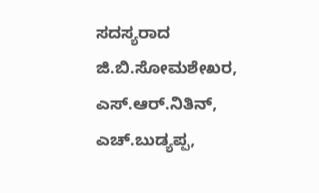ಸದಸ್ಯರಾದ ಜಿ.ಬಿ.ಸೋಮಶೇಖರ, ಎಸ್.ಆರ್.ನಿತಿನ್, ಎಚ್.ಬುಡ್ಯಪ್ಪ,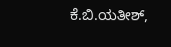ಕೆ.ಬಿ.ಯತೀಶ್,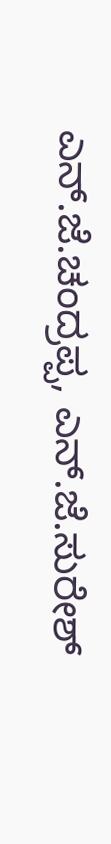ಎನ್.ಜೆ.ಚಂದ್ರಪ್ಪ, ಎನ್.ಜೆ.ಸುರೇಶ್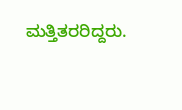ಮತ್ತಿತರರಿದ್ದರು.